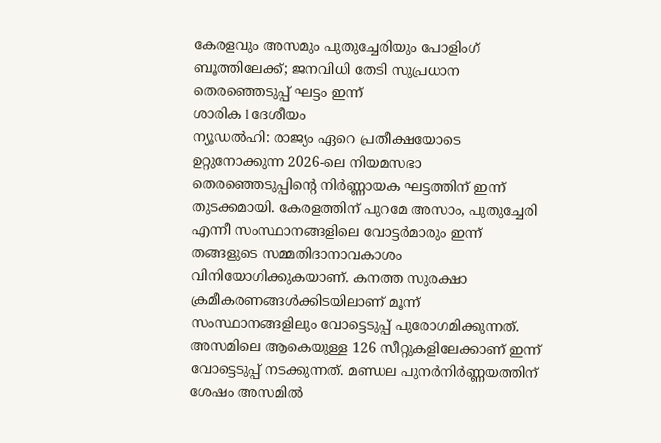കേരളവും അസമും പുതുച്ചേരിയും പോളിംഗ് ബൂത്തിലേക്ക്; ജനവിധി തേടി സുപ്രധാന തെരഞ്ഞെടുപ്പ് ഘട്ടം ഇന്ന്
ശാരിക l ദേശീയം
ന്യൂഡൽഹി: രാജ്യം ഏറെ പ്രതീക്ഷയോടെ ഉറ്റുനോക്കുന്ന 2026-ലെ നിയമസഭാ തെരഞ്ഞെടുപ്പിന്റെ നിർണ്ണായക ഘട്ടത്തിന് ഇന്ന് തുടക്കമായി. കേരളത്തിന് പുറമേ അസാം, പുതുച്ചേരി എന്നീ സംസ്ഥാനങ്ങളിലെ വോട്ടർമാരും ഇന്ന് തങ്ങളുടെ സമ്മതിദാനാവകാശം വിനിയോഗിക്കുകയാണ്. കനത്ത സുരക്ഷാ ക്രമീകരണങ്ങൾക്കിടയിലാണ് മൂന്ന് സംസ്ഥാനങ്ങളിലും വോട്ടെടുപ്പ് പുരോഗമിക്കുന്നത്. അസമിലെ ആകെയുള്ള 126 സീറ്റുകളിലേക്കാണ് ഇന്ന് വോട്ടെടുപ്പ് നടക്കുന്നത്. മണ്ഡല പുനർനിർണ്ണയത്തിന് ശേഷം അസമിൽ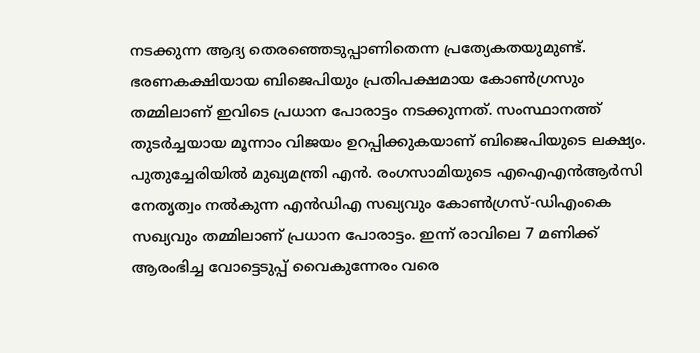നടക്കുന്ന ആദ്യ തെരഞ്ഞെടുപ്പാണിതെന്ന പ്രത്യേകതയുമുണ്ട്. ഭരണകക്ഷിയായ ബിജെപിയും പ്രതിപക്ഷമായ കോൺഗ്രസും തമ്മിലാണ് ഇവിടെ പ്രധാന പോരാട്ടം നടക്കുന്നത്. സംസ്ഥാനത്ത് തുടർച്ചയായ മൂന്നാം വിജയം ഉറപ്പിക്കുകയാണ് ബിജെപിയുടെ ലക്ഷ്യം.
പുതുച്ചേരിയിൽ മുഖ്യമന്ത്രി എൻ. രംഗസാമിയുടെ എഐഎൻആർസി നേതൃത്വം നൽകുന്ന എൻഡിഎ സഖ്യവും കോൺഗ്രസ്-ഡിഎംകെ സഖ്യവും തമ്മിലാണ് പ്രധാന പോരാട്ടം. ഇന്ന് രാവിലെ 7 മണിക്ക് ആരംഭിച്ച വോട്ടെടുപ്പ് വൈകുന്നേരം വരെ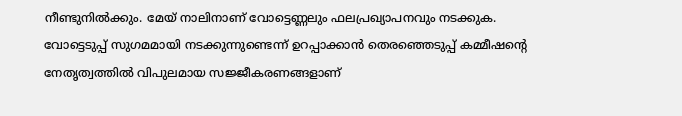നീണ്ടുനിൽക്കും. മേയ് നാലിനാണ് വോട്ടെണ്ണലും ഫലപ്രഖ്യാപനവും നടക്കുക. വോട്ടെടുപ്പ് സുഗമമായി നടക്കുന്നുണ്ടെന്ന് ഉറപ്പാക്കാൻ തെരഞ്ഞെടുപ്പ് കമ്മീഷന്റെ നേതൃത്വത്തിൽ വിപുലമായ സജ്ജീകരണങ്ങളാണ്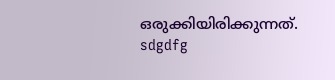ഒരുക്കിയിരിക്കുന്നത്.
sdgdfg